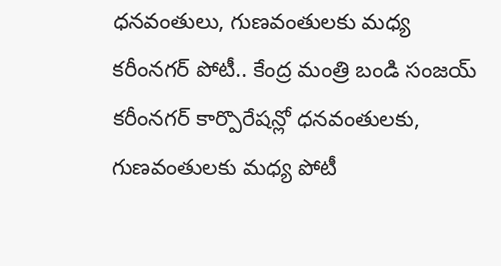ధనవంతులు, గుణవంతులకు మధ్య కరీంనగర్ పోటీ.. కేంద్ర మంత్రి బండి సంజయ్
కరీంనగర్ కార్పొరేషన్లో ధనవంతులకు, గుణవంతులకు మధ్య పోటీ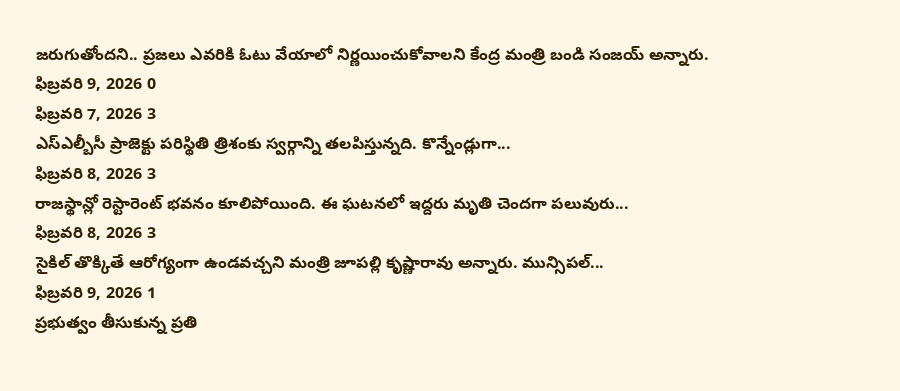జరుగుతోందని.. ప్రజలు ఎవరికి ఓటు వేయాలో నిర్ణయించుకోవాలని కేంద్ర మంత్రి బండి సంజయ్ అన్నారు.
ఫిబ్రవరి 9, 2026 0
ఫిబ్రవరి 7, 2026 3
ఎస్ఎల్బీసీ ప్రాజెక్టు పరిస్థితి త్రిశంకు స్వర్గాన్ని తలపిస్తున్నది. కొన్నేండ్లుగా...
ఫిబ్రవరి 8, 2026 3
రాజస్థాన్లో రెస్టారెంట్ భవనం కూలిపోయింది. ఈ ఘటనలో ఇద్దరు మృతి చెందగా పలువురు...
ఫిబ్రవరి 8, 2026 3
సైకిల్ తొక్కితే ఆరోగ్యంగా ఉండవచ్చని మంత్రి జూపల్లి కృష్ణారావు అన్నారు. మున్సిపల్...
ఫిబ్రవరి 9, 2026 1
ప్రభుత్వం తీసుకున్న ప్రతి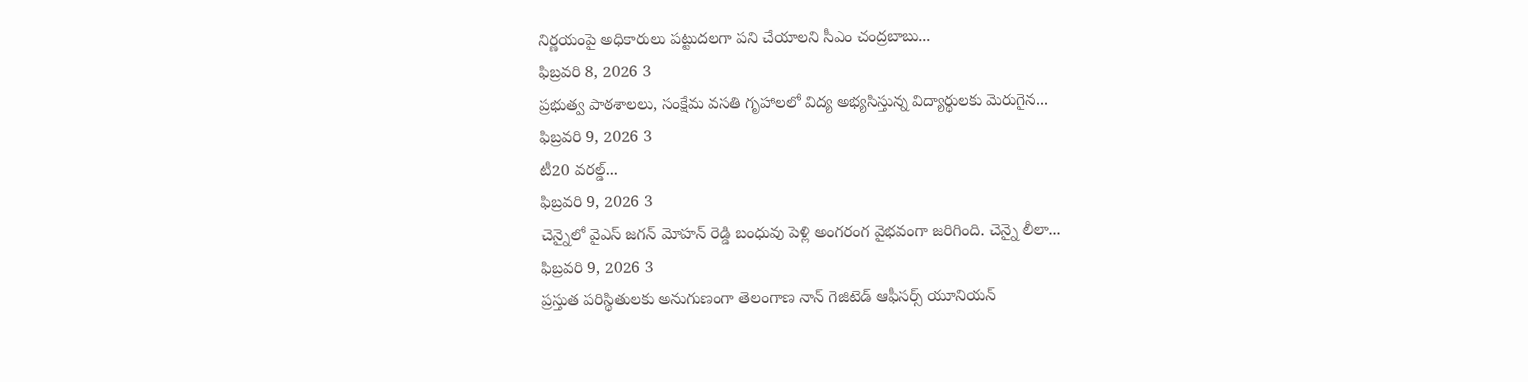నిర్ణయంపై అధికారులు పట్టుదలగా పని చేయాలని సీఎం చంద్రబాబు...
ఫిబ్రవరి 8, 2026 3
ప్రభుత్వ పాఠశాలలు, సంక్షేమ వసతి గృహాలలో విద్య అభ్యసిస్తున్న విద్యార్థులకు మెరుగైన...
ఫిబ్రవరి 9, 2026 3
టీ20 వరల్డ్...
ఫిబ్రవరి 9, 2026 3
చెన్నైలో వైఎస్ జగన్ మోహన్ రెడ్డి బంధువు పెళ్లి అంగరంగ వైభవంగా జరిగింది. చెన్నై లీలా...
ఫిబ్రవరి 9, 2026 3
ప్రస్తుత పరిస్థితులకు అనుగుణంగా తెలంగాణ నాన్ గెజిటెడ్ ఆఫీసర్స్ యూనియన్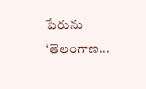పేరును ‘తెలంగాణ...